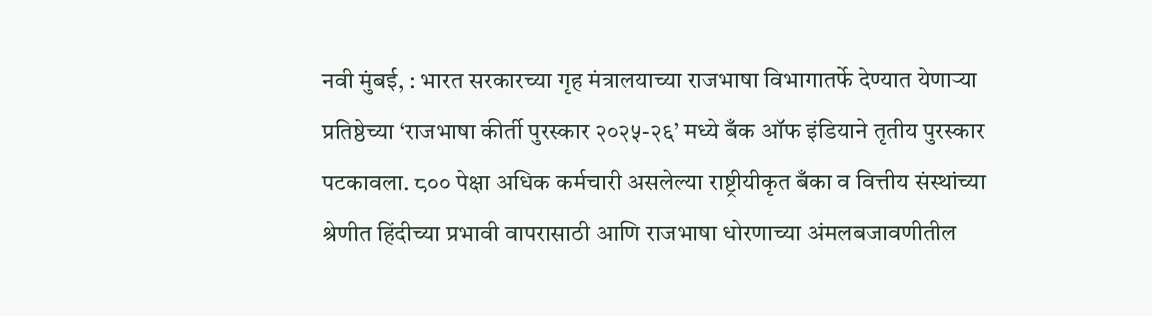नवी मुंबई, : भारत सरकारच्या गृह मंत्रालयाच्या राजभाषा विभागातर्फे देण्यात येणाऱ्या प्रतिष्ठेच्या ‘राजभाषा कीर्ती पुरस्कार २०२५-२६’ मध्ये बँक ऑफ इंडियाने तृतीय पुरस्कार पटकावला. ८०० पेक्षा अधिक कर्मचारी असलेल्या राष्ट्रीयीकृत बँका व वित्तीय संस्थांच्या श्रेणीत हिंदीच्या प्रभावी वापरासाठी आणि राजभाषा धोरणाच्या अंमलबजावणीतील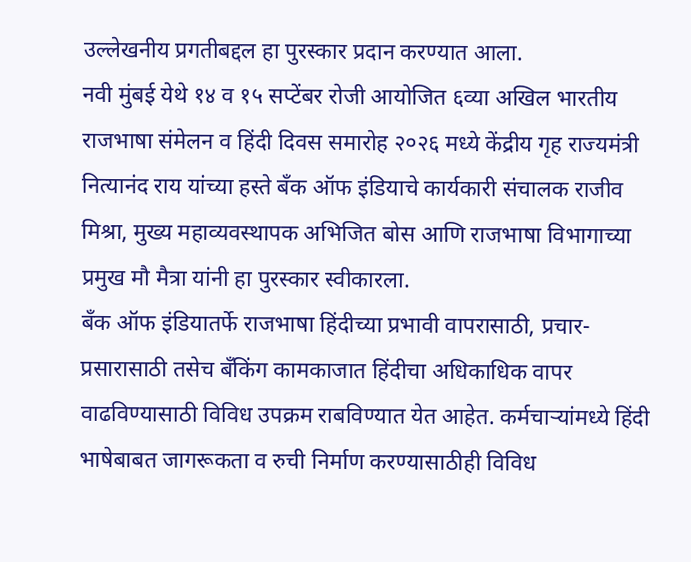उल्लेखनीय प्रगतीबद्दल हा पुरस्कार प्रदान करण्यात आला.
नवी मुंबई येथे १४ व १५ सप्टेंबर रोजी आयोजित ६व्या अखिल भारतीय राजभाषा संमेलन व हिंदी दिवस समारोह २०२६ मध्ये केंद्रीय गृह राज्यमंत्री नित्यानंद राय यांच्या हस्ते बँक ऑफ इंडियाचे कार्यकारी संचालक राजीव मिश्रा, मुख्य महाव्यवस्थापक अभिजित बोस आणि राजभाषा विभागाच्या प्रमुख मौ मैत्रा यांनी हा पुरस्कार स्वीकारला.
बँक ऑफ इंडियातर्फे राजभाषा हिंदीच्या प्रभावी वापरासाठी, प्रचार-प्रसारासाठी तसेच बँकिंग कामकाजात हिंदीचा अधिकाधिक वापर वाढविण्यासाठी विविध उपक्रम राबविण्यात येत आहेत. कर्मचाऱ्यांमध्ये हिंदी भाषेबाबत जागरूकता व रुची निर्माण करण्यासाठीही विविध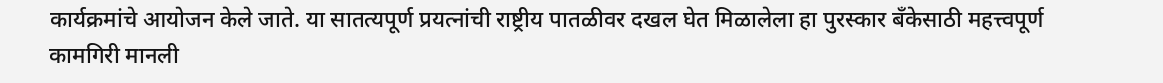कार्यक्रमांचे आयोजन केले जाते. या सातत्यपूर्ण प्रयत्नांची राष्ट्रीय पातळीवर दखल घेत मिळालेला हा पुरस्कार बँकेसाठी महत्त्वपूर्ण कामगिरी मानली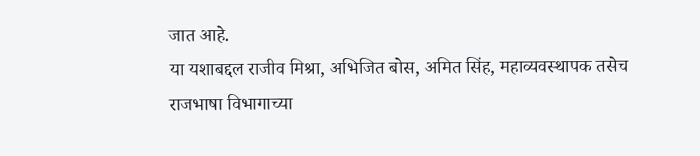जात आहे.
या यशाबद्दल राजीव मिश्रा, अभिजित बोस, अमित सिंह, महाव्यवस्थापक तसेच राजभाषा विभागाच्या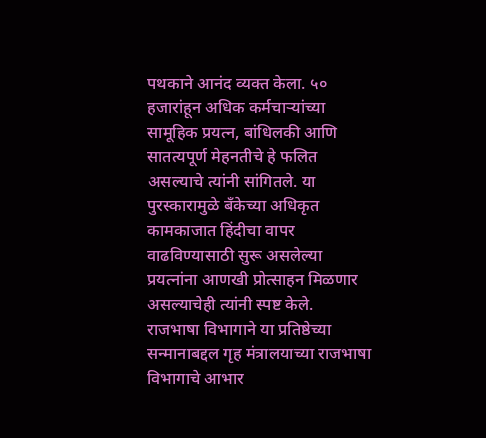पथकाने आनंद व्यक्त केला. ५० हजारांहून अधिक कर्मचाऱ्यांच्या सामूहिक प्रयत्न, बांधिलकी आणि सातत्यपूर्ण मेहनतीचे हे फलित असल्याचे त्यांनी सांगितले. या पुरस्कारामुळे बँकेच्या अधिकृत कामकाजात हिंदीचा वापर वाढविण्यासाठी सुरू असलेल्या प्रयत्नांना आणखी प्रोत्साहन मिळणार असल्याचेही त्यांनी स्पष्ट केले.
राजभाषा विभागाने या प्रतिष्ठेच्या सन्मानाबद्दल गृह मंत्रालयाच्या राजभाषा विभागाचे आभार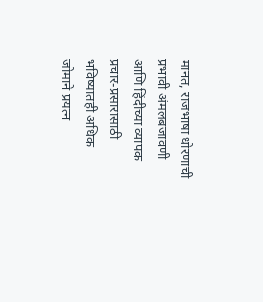मानत, राजभाषा धोरणाची प्रभावी अंमलबजावणी आणि हिंदीच्या व्यापक प्रचार-प्रसारासाठी भविष्यातही अधिक जोमाने प्रयत्न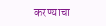करण्याचा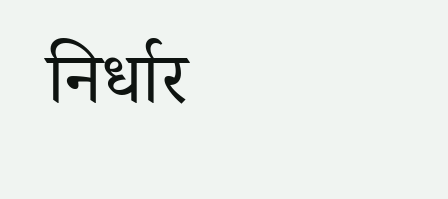निर्धार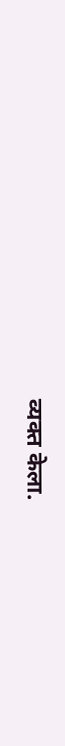व्यक्त केला.